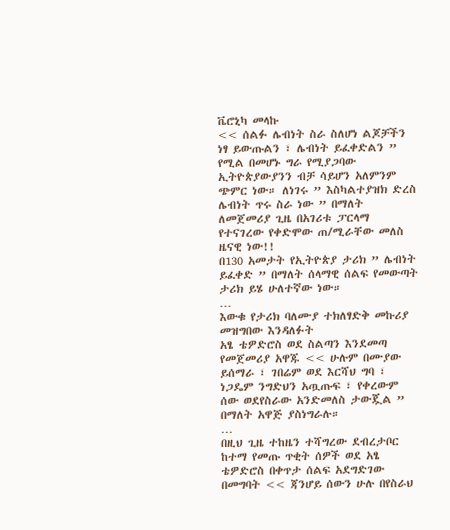ቬሮኒካ መላኩ
<< ሰልፉ ሌብነት ስራ ስለሆነ ልጆቻችን ነፃ ይውጡልን ፣ ሌብነት ይፈቀድልን ” የሚል በመሆኑ ግራ የሚያጋባው ኢትዮጵያውያንን ብቻ ሳይሆን አለምንም ጭምር ነው። ለነገሩ ” እስካልተያዝክ ድረስ ሌብነት ጥሩ ስራ ነው ” በማለት ለመጀመሪያ ጊዜ በአገሪቱ ፓርላማ የተናገረው የቀድሞው ጠ/ሚራቸው መለስ ዜናዊ ነው!!
በ130 አመታት የኢትዮጵያ ታሪክ ” ሌብነት ይፈቀድ ” በማለት ሰላማዊ ሰልፍ የመውጣት ታሪክ ይሄ ሁለተኛው ነው።
…
እውቁ የታሪክ ባለሙያ ተክለፃድቅ መኩሪያ መዝግበው እንዳለፉት
አፄ ቴዎድሮስ ወደ ስልጣን እንደመጣ የመጀመሪያ አዋጁ << ሁሉም በሙያው ይሰማራ ፣ ገበሬም ወደ እርሻህ ግባ ፣ ነጋዴም ንግድህን አጧጡፍ ፣ የቀረውም ሰው ወደየስራው አንድመለስ ታውጇል ” በማለት አዋጅ ያስነግራሉ።
…
በዚህ ጊዜ ተከዜን ተሻግረው ደብረታቦር ከተማ የመጡ ጥቂት ሰዎች ወደ አፄ ቴዎድሮስ በቀጥታ ሰልፍ አደግድገው በመግባት << ጃንሆይ ሰውን ሁሉ በየስራህ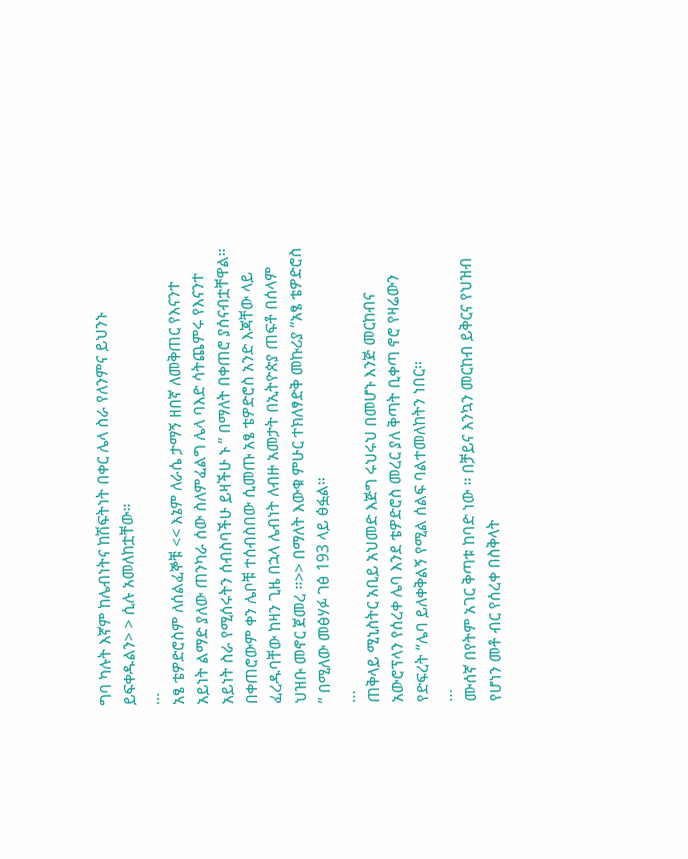ግባ ካሉት እኛም ከሌብነትና ከሽፍትነት በቀር ሌላ ስራ የለንምና ይህንኑ ይፍቀዱልን> > ሲሉ አመለከቷቸው።
…
አፄ ቴዎድሮስም ለሰልፈኞቹ << እኔም ለራሴ ታማኝ ዘበኛ ለመቅጠር የእናንተ አይነት ልማድ ያለው ጠንካራ ሰው ስለምፈልግ ሌላ ባእድ ሳትጨምሩ የእናንተ አይነት ስራ የሚሰሩትን ሰብስባችሁ ይዛችሁ ኑ ” በማለት በቀጠሮ ያሰናብቷቸዋል። በቀጠሮውም ቀን ሌቦቹ ተሰብስበው ሲመጡ አፄ ቴዎድሮስ አንድ እጃቸው ላይ ፈረዱባቸው ከዛን ጊዜ በኋላ ሌብነት ለብዙ አመታት በኢትዮጵያ ጠፍቶ በሰላም ህዝቡ መኖር ጀመረ ።>> በማለት እውቁ ምሁር ተክለፃድቅ መኩሪያ “አፄ ቴዎድሮስ ” በሚለው መፅሃፉ ገፅ 193 ላይ ፅፏል።
…
ጠቅላይ ሚኒስትር አቢይ አህመድ እጅግ ሩህሩህ በመሆኑ እንጅ መርከብና አውሮፕላን የሰረቀ ሌባ እንደ ቴዎድሮስ መረር ያለ ቅጣት ቢቀጣ ኖሮ የዛሬውን የድፍረት “ሌባ ይለቀቅልኝ የሚል ሰልፍ ባልተመለከትን ነበር።
…
ሙሰኛ በየትም አገር ቅጣቱ ከባድ ነው ። በቻይና እንኳን መርከብ ይቅርና የህዝብ የሆነን መቶ ብር የሰረቀ በስቅላት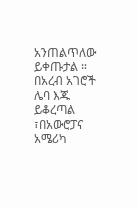አንጠልጥለው ይቀጡታል ። በአረብ አገሮች ሌባ እጁ ይቆረጣል ፣በአውሮፓና አሜሪካ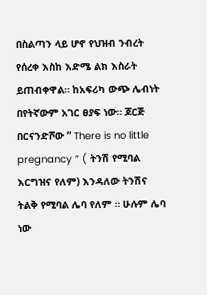በስልጣን ላይ ሆኖ የህዝብ ንብረት የሰረቀ እስከ እድሜ ልክ እስራት ይጠብቀዋል። ከአፍሪካ ውጭ ሌብነት በየትኛውም አገር ፀያፍ ነው። ጆርጅ በርናንድሾው ” There is no little pregnancy ” ( ትንሽ የሚባል እርግዝና የለም) እንዳለው ትንሽና ትልቅ የሚባል ሌባ የለም ። ሁሉም ሌባ ነው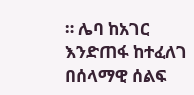። ሌባ ከአገር እንድጠፋ ከተፈለገ በሰላማዊ ሰልፍ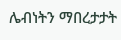ሌብነትን ማበረታታት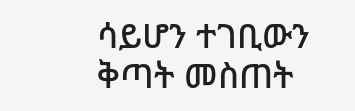ሳይሆን ተገቢውን ቅጣት መስጠት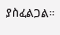ያስፈልጋል።